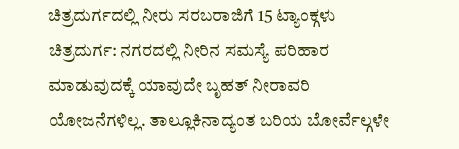ಚಿತ್ರದುರ್ಗದಲ್ಲಿ ನೀರು ಸರಬರಾಜಿಗೆ 15 ಟ್ಯಾಂಕ್ಗಳು
ಚಿತ್ರದುರ್ಗ: ನಗರದಲ್ಲಿ ನೀರಿನ ಸಮಸ್ಯೆ ಪರಿಹಾರ ಮಾಡುವುದಕ್ಕೆ ಯಾವುದೇ ಬೃಹತ್ ನೀರಾವರಿ ಯೋಜನೆಗಳಿಲ್ಲ. ತಾಲ್ಲೂಕಿನಾದ್ಯಂತ ಬರಿಯ ಬೋರ್ವೆಲ್ಗಳೇ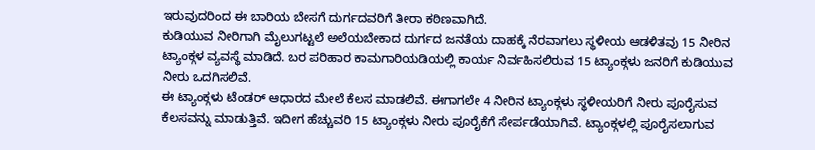ಇರುವುದರಿಂದ ಈ ಬಾರಿಯ ಬೇಸಗೆ ದುರ್ಗದವರಿಗೆ ತೀರಾ ಕಠಿಣವಾಗಿದೆ.
ಕುಡಿಯುವ ನೀರಿಗಾಗಿ ಮೈಲುಗಟ್ಟಲೆ ಅಲೆಯಬೇಕಾದ ದುರ್ಗದ ಜನತೆಯ ದಾಹಕ್ಕೆ ನೆರವಾಗಲು ಸ್ಥಳೀಯ ಆಡಳಿತವು 15 ನೀರಿನ ಟ್ಯಾಂಕ್ಗಳ ವ್ಯವಸ್ಥೆ ಮಾಡಿದೆ. ಬರ ಪರಿಹಾರ ಕಾಮಗಾರಿಯಡಿಯಲ್ಲಿ ಕಾರ್ಯ ನಿರ್ವಹಿಸಲಿರುವ 15 ಟ್ಯಾಂಕ್ಗಳು ಜನರಿಗೆ ಕುಡಿಯುವ ನೀರು ಒದಗಿಸಲಿವೆ.
ಈ ಟ್ಯಾಂಕ್ಗಳು ಟೆಂಡರ್ ಆಧಾರದ ಮೇಲೆ ಕೆಲಸ ಮಾಡಲಿವೆ. ಈಗಾಗಲೇ 4 ನೀರಿನ ಟ್ಯಾಂಕ್ಗಳು ಸ್ಥಳೀಯರಿಗೆ ನೀರು ಪೂರೈಸುವ ಕೆಲಸವನ್ನು ಮಾಡುತ್ತಿವೆ. ಇದೀಗ ಹೆಚ್ಚುವರಿ 15 ಟ್ಯಾಂಕ್ಗಳು ನೀರು ಪೂರೈಕೆಗೆ ಸೇರ್ಪಡೆಯಾಗಿವೆ. ಟ್ಯಾಂಕ್ಗಳಲ್ಲಿ ಪೂರೈಸಲಾಗುವ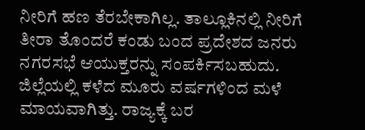ನೀರಿಗೆ ಹಣ ತೆರಬೇಕಾಗಿಲ್ಲ. ತಾಲ್ಲೂಕಿನಲ್ಲಿ ನೀರಿಗೆ ತೀರಾ ತೊಂದರೆ ಕಂಡು ಬಂದ ಪ್ರದೇಶದ ಜನರು ನಗರಸಭೆ ಆಯುಕ್ತರನ್ನು ಸಂಪರ್ಕಿಸಬಹುದು.
ಜಿಲ್ಲೆಯಲ್ಲಿ ಕಳೆದ ಮೂರು ವರ್ಷಗಳಿಂದ ಮಳೆ ಮಾಯವಾಗಿತ್ತು. ರಾಜ್ಯಕ್ಕೆ ಬರ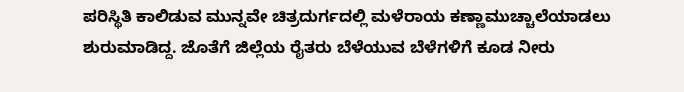ಪರಿಸ್ಥಿತಿ ಕಾಲಿಡುವ ಮುನ್ನವೇ ಚಿತ್ರದುರ್ಗದಲ್ಲಿ ಮಳೆರಾಯ ಕಣ್ಣಾಮುಚ್ಚಾಲೆಯಾಡಲು ಶುರುಮಾಡಿದ್ದ. ಜೊತೆಗೆ ಜಿಲ್ಲೆಯ ರೈತರು ಬೆಳೆಯುವ ಬೆಳೆಗಳಿಗೆ ಕೂಡ ನೀರು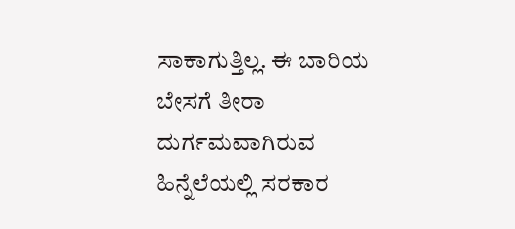ಸಾಕಾಗುತ್ತಿಲ್ಲ. ಈ ಬಾರಿಯ ಬೇಸಗೆ ತೀರಾ ದುರ್ಗಮವಾಗಿರುವ ಹಿನ್ನೆಲೆಯಲ್ಲಿ ಸರಕಾರ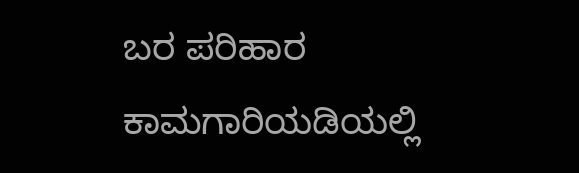ಬರ ಪರಿಹಾರ ಕಾಮಗಾರಿಯಡಿಯಲ್ಲಿ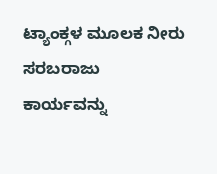ಟ್ಯಾಂಕ್ಗಳ ಮೂಲಕ ನೀರು ಸರಬರಾಜು ಕಾರ್ಯವನ್ನು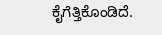ಕೈಗೆತ್ತಿಕೊಂಡಿದೆ.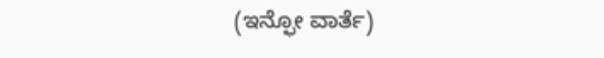(ಇನ್ಫೋ ವಾರ್ತೆ)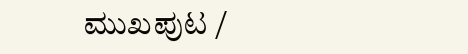ಮುಖಪುಟ /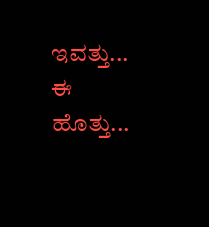ಇವತ್ತು... ಈ ಹೊತ್ತು...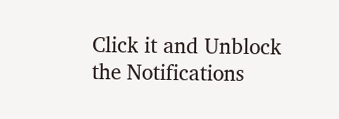Click it and Unblock the Notifications